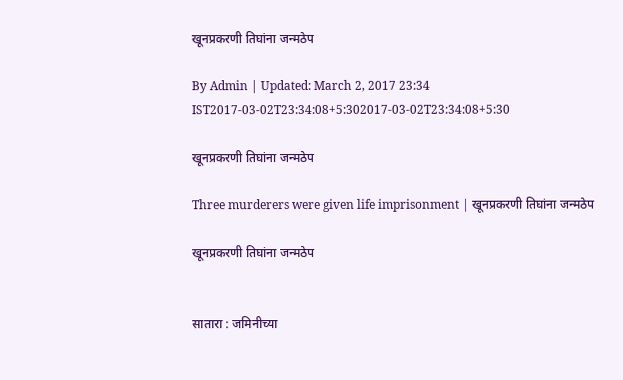खूनप्रकरणी तिघांना जन्मठेप

By Admin | Updated: March 2, 2017 23:34 IST2017-03-02T23:34:08+5:302017-03-02T23:34:08+5:30

खूनप्रकरणी तिघांना जन्मठेप

Three murderers were given life imprisonment | खूनप्रकरणी तिघांना जन्मठेप

खूनप्रकरणी तिघांना जन्मठेप


सातारा : जमिनीच्या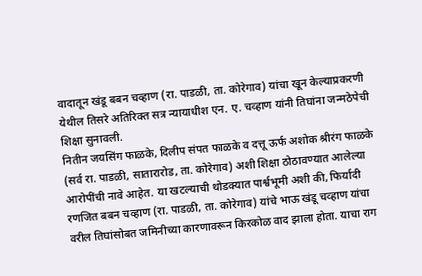वादातून खंडू बबन चव्हाण (रा. पाडळी, ता. कोरेगाव) यांचा खून केल्याप्रकरणी येथील तिसरे अतिरिक्त सत्र न्यायाधीश एन. ए. चव्हाण यांनी तिघांना जन्मठेपेची शिक्षा सुनावली.
नितीन जयसिंग फाळके, दिलीप संपत फाळके व दत्तू ऊर्फ अशोक श्रीरंग फाळके (सर्व रा. पाडळी, सातारारोड, ता. कोरेगाव) अशी शिक्षा ठोठावण्यात आलेल्या आरोपींची नावे आहेत. या खटल्याची थोडक्यात पार्श्वभूमी अशी की, फिर्यादी रणजित बबन चव्हाण (रा. पाडळी, ता. कोरेगाव) यांचे भाऊ खंडू चव्हाण यांचा वरील तिघांसोबत जमिनीच्या कारणावरून किरकोळ वाद झाला होता. याचा राग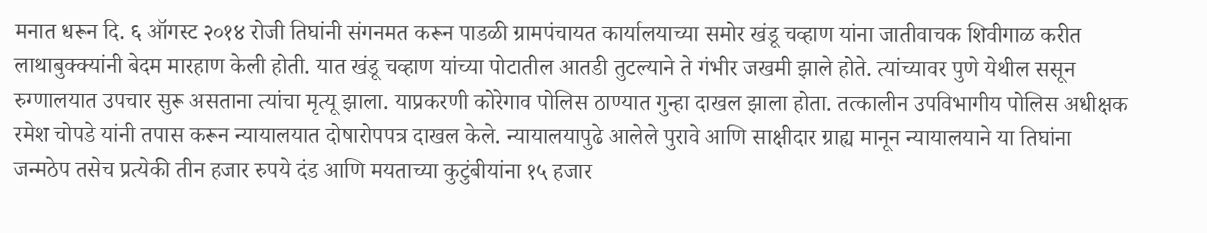मनात धरून दि. ६ ऑगस्ट २०१४ रोजी तिघांनी संगनमत करून पाडळी ग्रामपंचायत कार्यालयाच्या समोर खंडू चव्हाण यांना जातीवाचक शिवीगाळ करीत लाथाबुक्क्यांनी बेदम मारहाण केली होती. यात खंडू चव्हाण यांच्या पोटातील आतडी तुटल्याने ते गंभीर जखमी झाले होते. त्यांच्यावर पुणे येथील ससून रुग्णालयात उपचार सुरू असताना त्यांचा मृत्यू झाला. याप्रकरणी कोरेगाव पोलिस ठाण्यात गुन्हा दाखल झाला होता. तत्कालीन उपविभागीय पोलिस अधीक्षक रमेश चोपडे यांनी तपास करून न्यायालयात दोषारोपपत्र दाखल केले. न्यायालयापुढे आलेले पुरावे आणि साक्षीदार ग्राह्य मानून न्यायालयाने या तिघांना जन्मठेप तसेच प्रत्येकी तीन हजार रुपये दंड आणि मयताच्या कुटुंबीयांना १५ हजार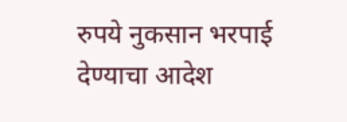रुपये नुकसान भरपाई देण्याचा आदेश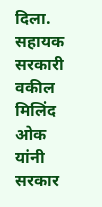दिला.
सहायक सरकारी वकील मिलिंद ओक यांनी सरकार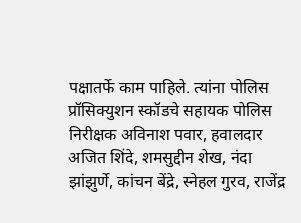पक्षातर्फे काम पाहिले. त्यांना पोलिस प्रॉसिक्युशन स्कॉडचे सहायक पोलिस निरीक्षक अविनाश पवार, हवालदार अजित शिंदे, शमसुद्दीन शेख, नंदा झांझुर्णे, कांचन बेंद्रे, स्नेहल गुरव, राजेंद्र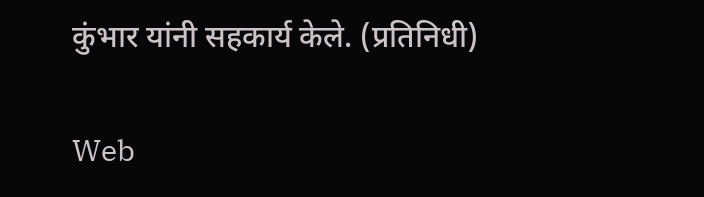कुंभार यांनी सहकार्य केले. (प्रतिनिधी)

Web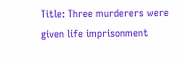Title: Three murderers were given life imprisonment